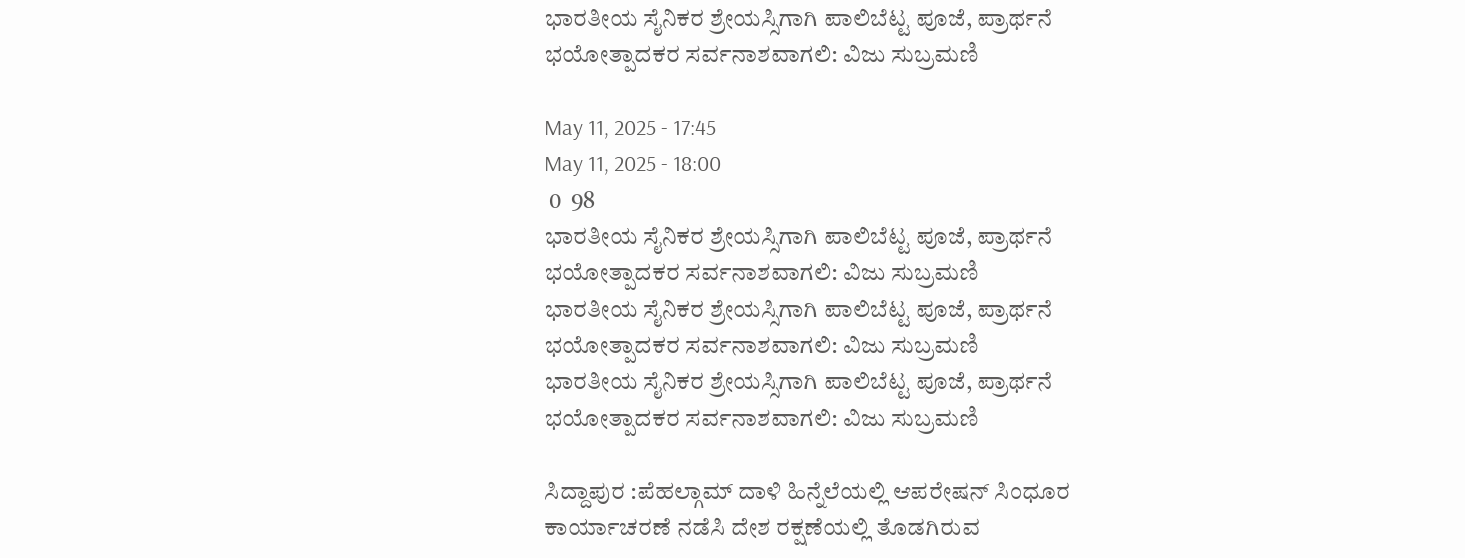ಭಾರತೀಯ ಸೈನಿಕರ ಶ್ರೇಯಸ್ಸಿಗಾಗಿ ಪಾಲಿಬೆಟ್ಟ ಪೂಜೆ, ಪ್ರಾರ್ಥನೆ ಭಯೋತ್ಪಾದಕರ ಸರ್ವನಾಶವಾಗಲಿ: ವಿಜು ಸುಬ್ರಮಣಿ

May 11, 2025 - 17:45
May 11, 2025 - 18:00
 0  98
ಭಾರತೀಯ ಸೈನಿಕರ ಶ್ರೇಯಸ್ಸಿಗಾಗಿ ಪಾಲಿಬೆಟ್ಟ ಪೂಜೆ, ಪ್ರಾರ್ಥನೆ   ಭಯೋತ್ಪಾದಕರ ಸರ್ವನಾಶವಾಗಲಿ: ವಿಜು ಸುಬ್ರಮಣಿ
ಭಾರತೀಯ ಸೈನಿಕರ ಶ್ರೇಯಸ್ಸಿಗಾಗಿ ಪಾಲಿಬೆಟ್ಟ ಪೂಜೆ, ಪ್ರಾರ್ಥನೆ   ಭಯೋತ್ಪಾದಕರ ಸರ್ವನಾಶವಾಗಲಿ: ವಿಜು ಸುಬ್ರಮಣಿ
ಭಾರತೀಯ ಸೈನಿಕರ ಶ್ರೇಯಸ್ಸಿಗಾಗಿ ಪಾಲಿಬೆಟ್ಟ ಪೂಜೆ, ಪ್ರಾರ್ಥನೆ   ಭಯೋತ್ಪಾದಕರ ಸರ್ವನಾಶವಾಗಲಿ: ವಿಜು ಸುಬ್ರಮಣಿ

ಸಿದ್ದಾಪುರ :ಪೆಹಲ್ಗಾಮ್ ದಾಳಿ ಹಿನ್ನೆಲೆಯಲ್ಲಿ ಆಪರೇಷನ್ ಸಿಂಧೂರ ಕಾರ್ಯಾಚರಣೆ ನಡೆಸಿ ದೇಶ ರಕ್ಷಣೆಯಲ್ಲಿ ತೊಡಗಿರುವ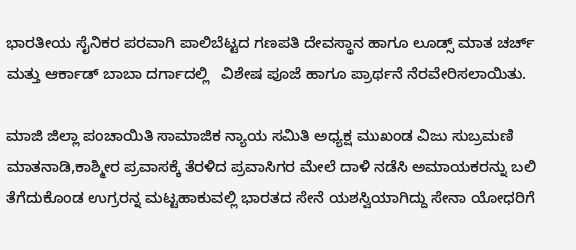ಭಾರತೀಯ ಸೈನಿಕರ ಪರವಾಗಿ ಪಾಲಿಬೆಟ್ಟದ ಗಣಪತಿ ದೇವಸ್ಥಾನ ಹಾಗೂ ಲೂಡ್ಸ್ ಮಾತ ಚರ್ಚ್ ಮತ್ತು ಆರ್ಕಾಡ್ ಬಾಬಾ ದರ್ಗಾದಲ್ಲಿ   ವಿಶೇಷ ಪೂಜೆ ಹಾಗೂ ಪ್ರಾರ್ಥನೆ ನೆರವೇರಿಸಲಾಯಿತು.

ಮಾಜಿ ಜಿಲ್ಲಾ ಪಂಚಾಯಿತಿ ಸಾಮಾಜಿಕ ನ್ಯಾಯ ಸಮಿತಿ ಅಧ್ಯಕ್ಷ ಮುಖಂಡ ವಿಜು ಸುಬ್ರಮಣಿ ಮಾತನಾಡಿ,ಕಾಶ್ಮೀರ ಪ್ರವಾಸಕ್ಕೆ ತೆರಳಿದ ಪ್ರವಾಸಿಗರ ಮೇಲೆ ದಾಳಿ ನಡೆಸಿ ಅಮಾಯಕರನ್ನು ಬಲಿ ತೆಗೆದುಕೊಂಡ ಉಗ್ರರನ್ನ ಮಟ್ಟಹಾಕುವಲ್ಲಿ ಭಾರತದ ಸೇನೆ ಯಶಸ್ವಿಯಾಗಿದ್ದು ಸೇನಾ ಯೋಧರಿಗೆ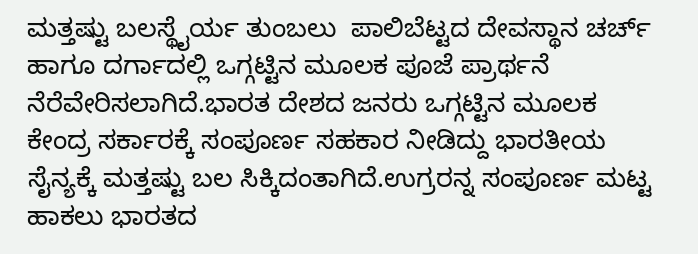ಮತ್ತಷ್ಟು ಬಲಸ್ಥೈರ್ಯ ತುಂಬಲು  ಪಾಲಿಬೆಟ್ಟದ ದೇವಸ್ಥಾನ ಚರ್ಚ್ ಹಾಗೂ ದರ್ಗಾದಲ್ಲಿ ಒಗ್ಗಟ್ಟಿನ ಮೂಲಕ ಪೂಜೆ ಪ್ರಾರ್ಥನೆ ನೆರೆವೇರಿಸಲಾಗಿದೆ.ಭಾರತ ದೇಶದ ಜನರು ಒಗ್ಗಟ್ಟಿನ ಮೂಲಕ ಕೇಂದ್ರ ಸರ್ಕಾರಕ್ಕೆ ಸಂಪೂರ್ಣ ಸಹಕಾರ ನೀಡಿದ್ದು ಭಾರತೀಯ ಸೈನ್ಯಕ್ಕೆ ಮತ್ತಷ್ಟು ಬಲ ಸಿಕ್ಕಿದಂತಾಗಿದೆ.ಉಗ್ರರನ್ನ ಸಂಪೂರ್ಣ ಮಟ್ಟ ಹಾಕಲು ಭಾರತದ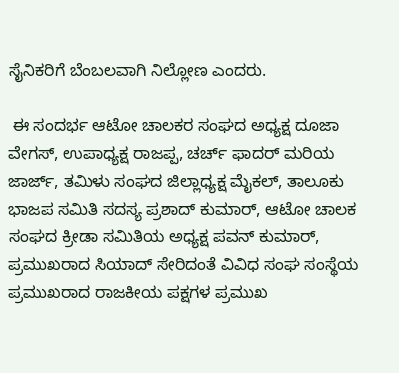ಸೈನಿಕರಿಗೆ ಬೆಂಬಲವಾಗಿ ನಿಲ್ಲೋಣ ಎಂದರು.

 ಈ ಸಂದರ್ಭ ಆಟೋ ಚಾಲಕರ ಸಂಘದ ಅಧ್ಯಕ್ಷ ದೂಜಾ ವೇಗಸ್, ಉಪಾಧ್ಯಕ್ಷ ರಾಜಪ್ಪ, ಚರ್ಚ್ ಫಾದರ್ ಮರಿಯ ಜಾರ್ಜ್, ತಮಿಳು ಸಂಘದ ಜಿಲ್ಲಾಧ್ಯಕ್ಷ ಮೈಕಲ್, ತಾಲೂಕು ಭಾಜಪ ಸಮಿತಿ ಸದಸ್ಯ ಪ್ರಶಾದ್ ಕುಮಾರ್, ಆಟೋ ಚಾಲಕ ಸಂಘದ ಕ್ರೀಡಾ ಸಮಿತಿಯ ಅಧ್ಯಕ್ಷ ಪವನ್ ಕುಮಾರ್, ಪ್ರಮುಖರಾದ ಸಿಯಾದ್ ಸೇರಿದಂತೆ ವಿವಿಧ ಸಂಘ ಸಂಸ್ಥೆಯ ಪ್ರಮುಖರಾದ ರಾಜಕೀಯ ಪಕ್ಷಗಳ ಪ್ರಮುಖ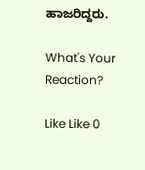ಹಾಜರಿದ್ದರು.

What's Your Reaction?

Like Like 0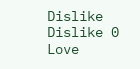Dislike Dislike 0
Love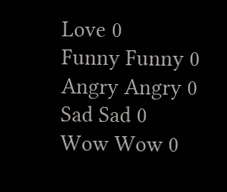Love 0
Funny Funny 0
Angry Angry 0
Sad Sad 0
Wow Wow 0